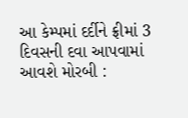આ કેમ્પમાં દર્દીને ફ્રીમાં 3 દિવસની દવા આપવામાં આવશે મોરબી :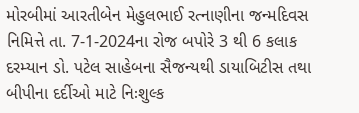મોરબીમાં આરતીબેન મેહુલભાઈ રત્નાણીના જન્મદિવસ નિમિત્તે તા. 7-1-2024ના રોજ બપોરે 3 થી 6 કલાક દરમ્યાન ડો. પટેલ સાહેબના સૈજન્યથી ડાયાબિટીસ તથા બીપીના દર્દીઓ માટે નિઃશુલ્ક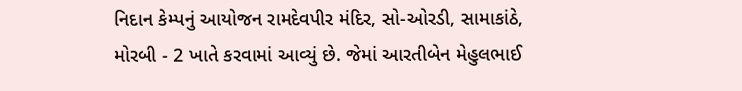નિદાન કેમ્પનું આયોજન રામદેવપીર મંદિર, સો-ઓરડી, સામાકાંઠે, મોરબી - 2 ખાતે કરવામાં આવ્યું છે. જેમાં આરતીબેન મેહુલભાઈ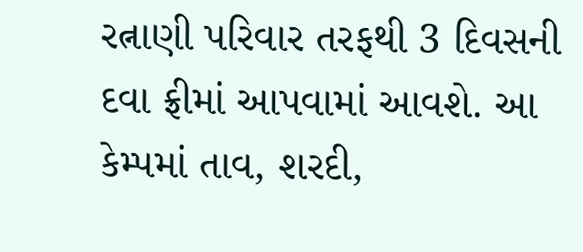રત્નાણી પરિવાર તરફથી 3 દિવસની દવા ફ્રીમાં આપવામાં આવશે. આ કેમ્પમાં તાવ, શરદી,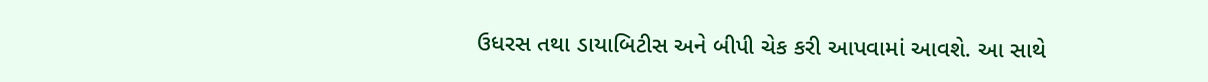ઉધરસ તથા ડાયાબિટીસ અને બીપી ચેક કરી આપવામાં આવશે. આ સાથે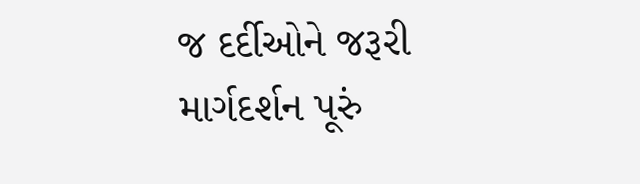જ દર્દીઓને જરૂરી માર્ગદર્શન પૂરું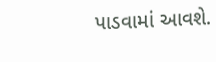પાડવામાં આવશે.